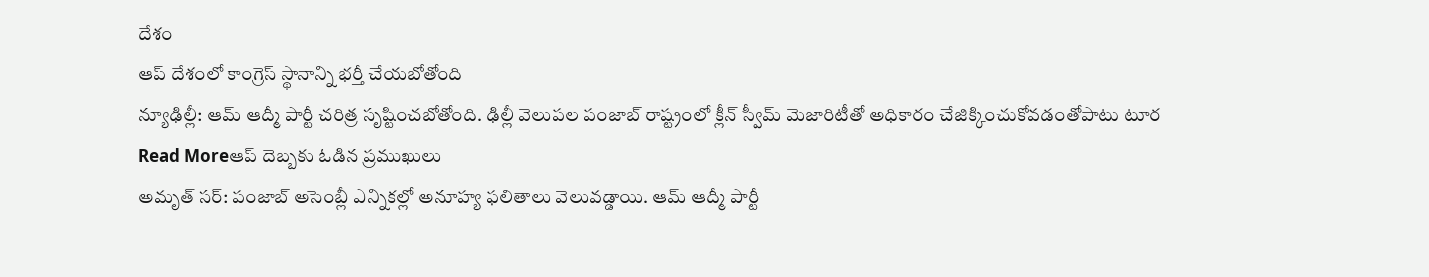దేశం
ఆప్ దేశంలో కాంగ్రెస్ స్థానాన్ని భర్తీ చేయబోతోంది
న్యూఢిల్లీ: ఆమ్ ఆద్మీ పార్టీ చరిత్ర సృష్టించబోతోంది. ఢిల్లీ వెలుపల పంజాబ్ రాష్ట్రంలో క్లీన్ స్వీమ్ మెజారిటీతో అధికారం చేజిక్కించుకోవడంతోపాటు టూర
Read Moreఆప్ దెబ్బకు ఓడిన ప్రముఖులు
అమృత్ సర్: పంజాబ్ అసెంబ్లీ ఎన్నికల్లో అనూహ్య ఫలితాలు వెలువడ్డాయి. ఆమ్ ఆద్మీ పార్టీ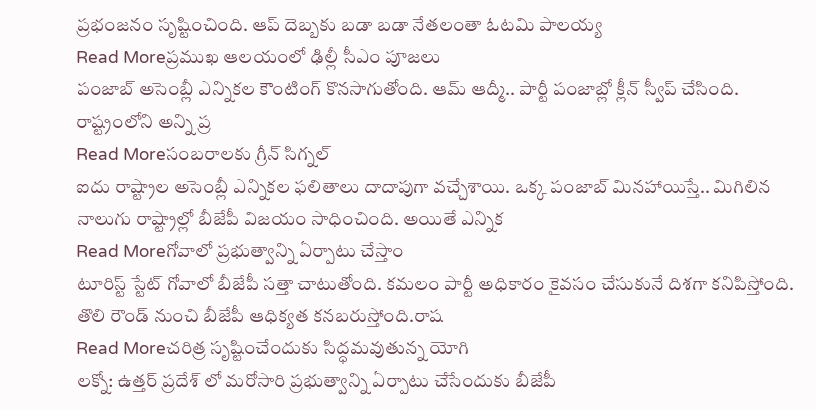ప్రభంజనం సృష్టించింది. ఆప్ దెబ్బకు బడా బడా నేతలంతా ఓటమి పాలయ్య
Read Moreప్రముఖ ఆలయంలో ఢిల్లీ సీఎం పూజలు
పంజాబ్ అసెంబ్లీ ఎన్నికల కౌంటింగ్ కొనసాగుతోంది. ఆమ్ ఆద్మీ.. పార్టీ పంజాబ్లో క్లీన్ స్వీప్ చేసింది. రాష్ట్రంలోని అన్ని ప్ర
Read Moreసంబరాలకు గ్రీన్ సిగ్నల్
ఐదు రాష్ట్రాల అసెంబ్లీ ఎన్నికల ఫలితాలు దాదాపుగా వచ్చేశాయి. ఒక్క పంజాబ్ మినహాయిస్తే.. మిగిలిన నాలుగు రాష్ట్రాల్లో బీజేపీ విజయం సాధించింది. అయితే ఎన్నిక
Read Moreగోవాలో ప్రభుత్వాన్ని ఏర్పాటు చేస్తాం
టూరిస్ట్ స్టేట్ గోవాలో బీజేపీ సత్తా చాటుతోంది. కమలం పార్టీ అధికారం కైవసం చేసుకునే దిశగా కనిపిస్తోంది. తొలి రౌండ్ నుంచి బీజేపీ ఆధిక్యత కనబరుస్తోంది.రాష
Read Moreచరిత్ర సృష్టించేందుకు సిద్ధమవుతున్న యోగి
లక్నో: ఉత్తర్ ప్రదేశ్ లో మరోసారి ప్రభుత్వాన్ని ఏర్పాటు చేసేందుకు బీజేపీ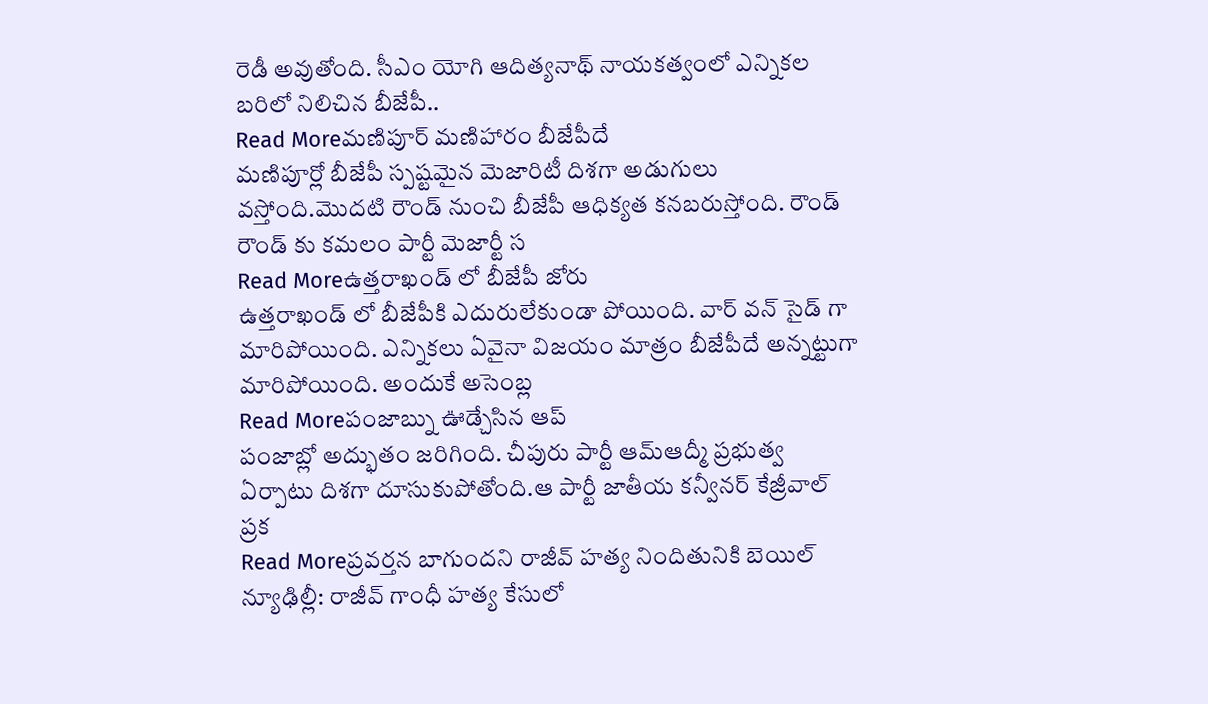రెడీ అవుతోంది. సీఎం యోగి ఆదిత్యనాథ్ నాయకత్వంలో ఎన్నికల బరిలో నిలిచిన బీజేపీ..
Read Moreమణిపూర్ మణిహారం బీజేపీదే
మణిపూర్లో బీజేపీ స్పష్టమైన మెజారిటీ దిశగా అడుగులు వస్తోంది.మొదటి రౌండ్ నుంచి బీజేపీ ఆధిక్యత కనబరుస్తోంది. రౌండ్ రౌండ్ కు కమలం పార్టీ మెజార్టీ స
Read Moreఉత్తరాఖండ్ లో బీజేపీ జోరు
ఉత్తరాఖండ్ లో బీజేపీకి ఎదురులేకుండా పోయింది. వార్ వన్ సైడ్ గా మారిపోయింది. ఎన్నికలు ఏవైనా విజయం మాత్రం బీజేపీదే అన్నట్టుగా మారిపోయింది. అందుకే అసెంబ్ల
Read Moreపంజాబ్ను ఊడ్చేసిన ఆప్
పంజాబ్లో అద్భుతం జరిగింది. చీపురు పార్టీ ఆమ్ఆద్మీ ప్రభుత్వ ఏర్పాటు దిశగా దూసుకుపోతోంది.ఆ పార్టీ జాతీయ కన్వీనర్ కేజ్రీవాల్ ప్రక
Read Moreప్రవర్తన బాగుందని రాజీవ్ హత్య నిందితునికి బెయిల్
న్యూఢిల్లీ: రాజీవ్ గాంధీ హత్య కేసులో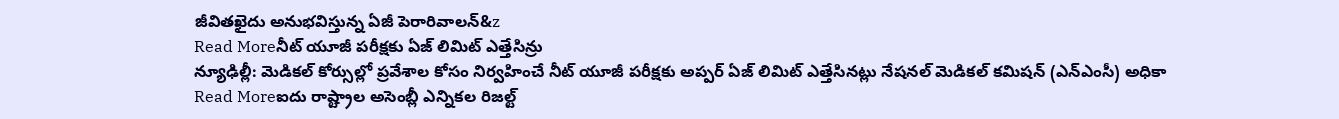జీవితఖైదు అనుభవిస్తున్న ఏజీ పెరారివాలన్&z
Read Moreనీట్ యూజీ పరీక్షకు ఏజ్ లిమిట్ ఎత్తేసిన్రు
న్యూఢిల్లీ: మెడికల్ కోర్సుల్లో ప్రవేశాల కోసం నిర్వహించే నీట్ యూజీ పరీక్షకు అప్పర్ ఏజ్ లిమిట్ ఎత్తేసినట్లు నేషనల్ మెడికల్ కమిషన్ (ఎన్ఎంసీ) అధికా
Read Moreఐదు రాష్ట్రాల అసెంబ్లీ ఎన్నికల రిజల్ట్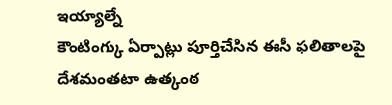ఇయ్యాల్నే
కౌంటింగ్కు ఏర్పాట్లు పూర్తిచేసిన ఈసీ ఫలితాలపై దేశమంతటా ఉత్కంఠ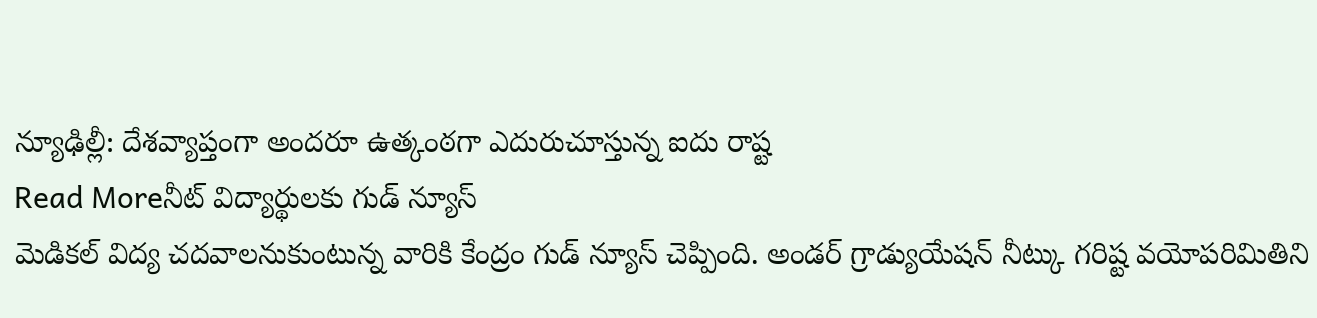న్యూఢిల్లీ: దేశవ్యాప్తంగా అందరూ ఉత్కంఠగా ఎదురుచూస్తున్న ఐదు రాష్ట
Read Moreనీట్ విద్యార్థులకు గుడ్ న్యూస్
మెడికల్ విద్య చదవాలనుకుంటున్న వారికి కేంద్రం గుడ్ న్యూస్ చెప్పింది. అండర్ గ్రాడ్యుయేషన్ నీట్కు గరిష్ట వయోపరిమితిని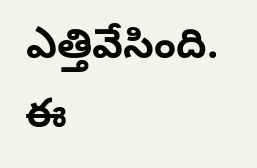ఎత్తివేసింది. ఈ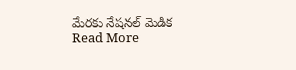మేరకు నేషనల్ మెడిక
Read More